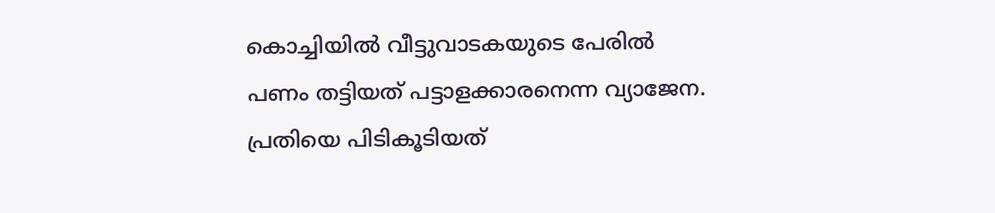കൊച്ചിയിൽ വീട്ടുവാടകയുടെ പേരിൽ പണം തട്ടിയത് പട്ടാളക്കാരനെന്ന വ്യാജേന. പ്രതിയെ പിടികൂടിയത്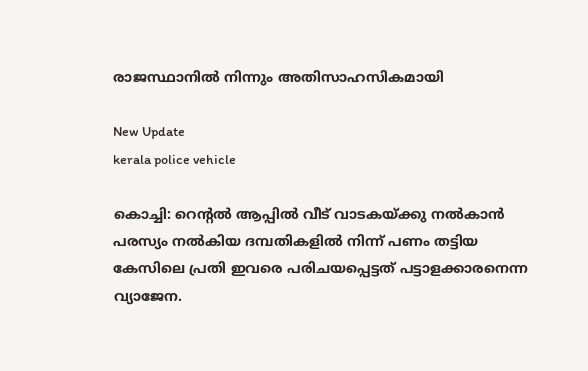രാജസ്ഥാനില്‍ നിന്നും അതിസാഹസികമായി

New Update
kerala police vehicle

കൊച്ചി: റെന്‍റല്‍ ആപ്പില്‍ വീട് വാടകയ്ക്കു നല്‍കാന്‍ പരസ്യം നല്‍കിയ ദമ്പതികളില്‍ നിന്ന് പണം തട്ടിയ കേസിലെ പ്രതി ഇവരെ പരിചയപ്പെട്ടത് പട്ടാളക്കാരനെന്ന വ്യാജേന.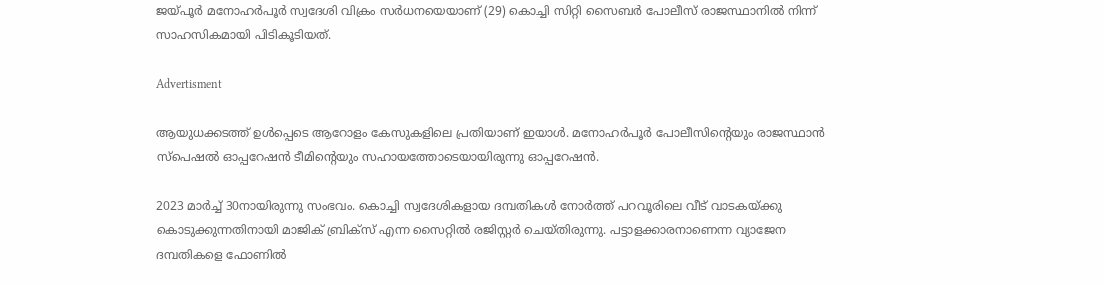ജയ്പൂര്‍ മനോഹര്‍പൂര്‍ സ്വദേശി വിക്രം സര്‍ധനയെയാണ് (29) കൊച്ചി സിറ്റി സൈബര്‍ പോലീസ് രാജസ്ഥാനില്‍ നിന്ന് സാഹസികമായി പിടികൂടിയത്.

Advertisment

ആയുധക്കടത്ത് ഉള്‍പ്പെടെ ആറോളം കേസുകളിലെ പ്രതിയാണ് ഇയാള്‍. മനോഹര്‍പൂര്‍ പോലീസിന്‍റെയും രാജസ്ഥാൻ സ്‌പെഷല്‍ ഓപ്പറേഷന്‍ ടീമിന്‍റെയും സഹായത്തോടെയായിരുന്നു ഓപ്പറേഷന്‍.

2023 മാര്‍ച്ച് 30നായിരുന്നു സംഭവം. കൊച്ചി സ്വദേശികളായ ദമ്പതികള്‍ നോര്‍ത്ത് പറവൂരിലെ വീട് വാടകയ്ക്കു കൊടുക്കുന്നതിനായി മാജിക് ബ്രിക്സ് എന്ന സൈറ്റില്‍ രജിസ്റ്റർ ചെ‌യ്തിരുന്നു. പട്ടാളക്കാരനാണെന്ന വ്യാജേന ദമ്പതികളെ ഫോണില്‍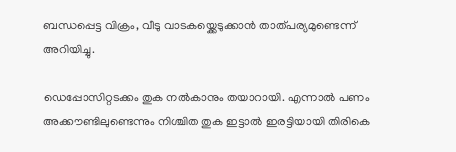ബന്ധപ്പെട്ട വിക്രം, വീടു വാടകയ്ക്കെടുക്കാന്‍ താത്പര്യമുണ്ടെന്ന് അറിയിച്ചു.

ഡെപ്പോസിറ്റടക്കം തുക നല്‍കാനും തയാറായി. എന്നാല്‍ പണം അക്കൗണ്ടിലുണ്ടെന്നും നിശ്ചിത തുക ഇട്ടാല്‍ ഇരട്ടിയായി തിരികെ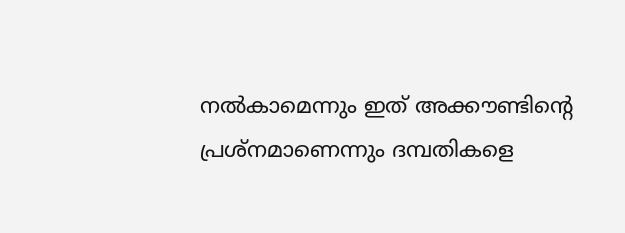നല്‍കാമെന്നും ഇത് അക്കൗണ്ടിന്‍റെ പ്രശ്നമാണെന്നും ദമ്പതികളെ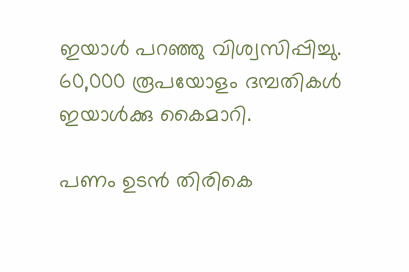ഇയാൾ പറഞ്ഞു വിശ്വസിപ്പിച്ചു. 60,000 രൂപയോളം ദമ്പതികള്‍ ഇയാൾക്കു കൈമാറി.

പണം ഉടന്‍ തിരികെ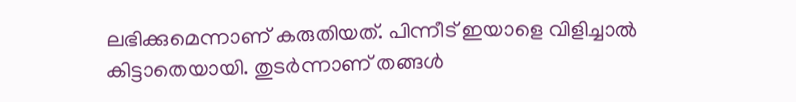ലഭിക്കുമെന്നാണ് കരുതിയത്. പിന്നീട് ഇയാളെ വിളിച്ചാല്‍ കിട്ടാതെയായി. തുടര്‍ന്നാണ് തങ്ങള്‍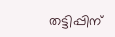തട്ടിപ്പിന്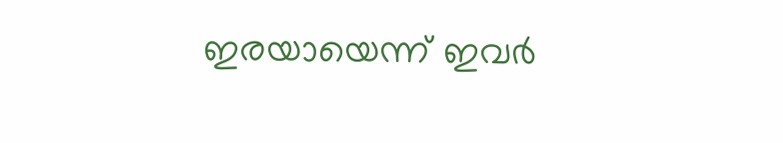ഇരയായെന്ന് ഇവർ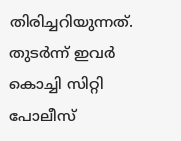തിരിച്ചറിയുന്നത്. തുടർന്ന് ഇവർ കൊച്ചി സിറ്റി പോലീസ്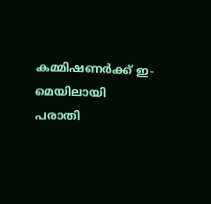കമ്മിഷണര്‍ക്ക് ഇ-മെയിലായി പരാതി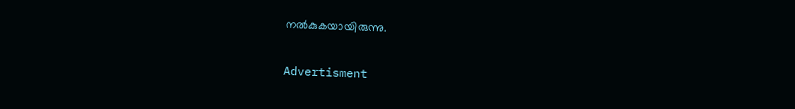നല്‍കുകയായിരുന്നു.

Advertisment